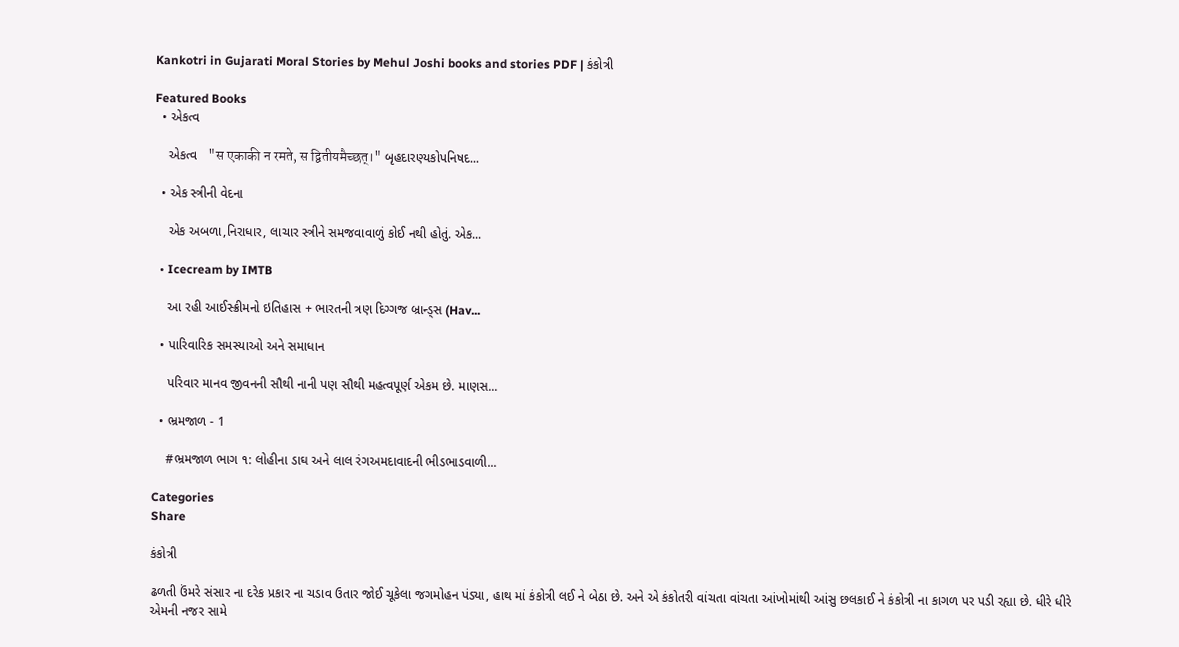Kankotri in Gujarati Moral Stories by Mehul Joshi books and stories PDF | કંકોત્રી

Featured Books
  • એકત્વ

    એકત્વ   "स एकाकी न रमते, स द्वितीयमैच्छत्।" બૃહદારણ્યકોપનિષદ...

  • એક સ્ત્રીની વેદના

    એક અબળા,નિરાધાર, લાચાર સ્ત્રીને સમજવાવાળું કોઈ નથી હોતું. એક...

  • Icecream by IMTB

    આ રહી આઈસ્ક્રીમનો ઇતિહાસ + ભારતની ત્રણ દિગ્ગજ બ્રાન્ડ્સ (Hav...

  • પારિવારિક સમસ્યાઓ અને સમાધાન

    પરિવાર માનવ જીવનની સૌથી નાની પણ સૌથી મહત્વપૂર્ણ એકમ છે. માણસ...

  • ભ્રમજાળ - 1

    #ભ્રમજાળ ભાગ ૧: લોહીના ડાઘ અને લાલ રંગઅમદાવાદની ભીડભાડવાળી...

Categories
Share

કંકોત્રી

ઢળતી ઉંમરે સંસાર ના દરેક પ્રકાર ના ચડાવ ઉતાર જોઈ ચૂકેલા જગમોહન પંડ્યા, હાથ માં કંકોત્રી લઈ ને બેઠા છે. અને એ કંકોતરી વાંચતા વાંચતા આંખોમાંથી આંસુ છલકાઈ ને કંકોત્રી ના કાગળ પર પડી રહ્યા છે. ધીરે ધીરે એમની નજર સામે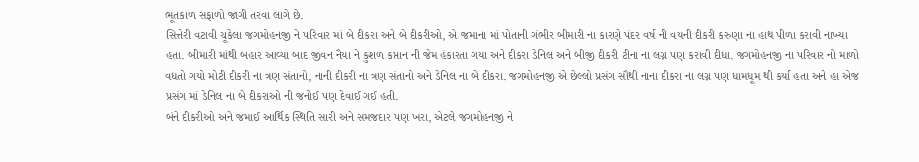ભૂતકાળ સફાળો જાગી તરવા લાગે છે.
સિત્તેરી વટાવી ચૂકેલા જગમોહનજી ને પરિવાર માં બે દીકરા અને બે દીકરીઓ, એ જમાના માં પોતાની ગંભીર બીમારી ના કારણે પંદર વર્ષ ની વયની દીકરી કરુણા ના હાથ પીળા કરાવી નાખ્યા હતા. બીમારી માંથી બહાર આવ્યા બાદ જીવન નૈયા ને કુશળ કપ્તાન ની જેમ હંકારતા ગયા અને દીકરા ડેનિલ અને બીજી દીકરી ટીના ના લગ્ન પણ કરાવી દીધા. જગમોહનજી ના પરિવાર નો માળો વધતો ગયો મોટી દીકરી ના ત્રણ સંતાનો, નાની દીકરી ના ત્રણ સંતાનો અને ડેનિલ ના બે દીકરા. જગમોહનજી એ છેલ્લો પ્રસંગ સૌથી નાના દીકરા ના લગ્ન પણ ધામધૂમ થી કર્યા હતા અને હા એજ પ્રસંગ માં ડેનિલ ના બે દીકરાઓ ની જનોઈ પણ દેવાઈ ગઈ હતી.
બંને દીકરીઓ અને જમાઈ આર્થિક સ્થિતિ સારી અને સમજદાર પણ ખરા, એટલે જગમોહનજી ને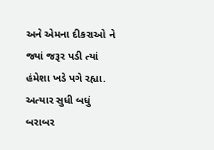અને એમના દીકરાઓ ને જ્યાં જરૂર પડી ત્યાં હંમેશા ખડે પગે રહ્યા.
અત્યાર સુધી બધું બરાબર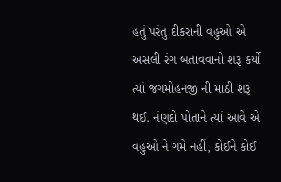હતું પરંતુ દીકરાની વહુઓ એ અસલી રંગ બતાવવાનો શરૂ કર્યો ત્યાં જગમોહનજી ની માઠી શરૂ થઈ. નંણદો પોતાને ત્યાં આવે એ વહુઓ ને ગમે નહીં, કોઈને કોઈ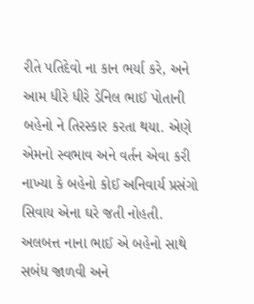રીતે પતિદેવો ના કાન ભર્યા કરે, અને આમ ધીરે ધીરે ડેનિલ ભાઈ પોતાની બહેનો ને તિરસ્કાર કરતા થયા. એણે એમનો સ્વભાવ અને વર્તન એવા કરી નાખ્યા કે બહેનો કોઈ અનિવાર્ય પ્રસંગો સિવાય એના ઘરે જતી નોહતી.
અલબત્ત નાના ભાઈ એ બહેનો સાથે સબંધ જાળવી અને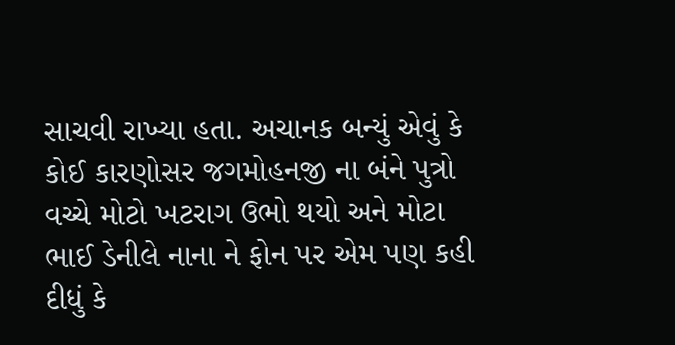સાચવી રાખ્યા હતા. અચાનક બન્યું એવું કે કોઈ કારણોસર જગમોહનજી ના બંને પુત્રો વચ્ચે મોટો ખટરાગ ઉભો થયો અને મોટા ભાઈ ડેનીલે નાના ને ફોન પર એમ પણ કહી દીધું કે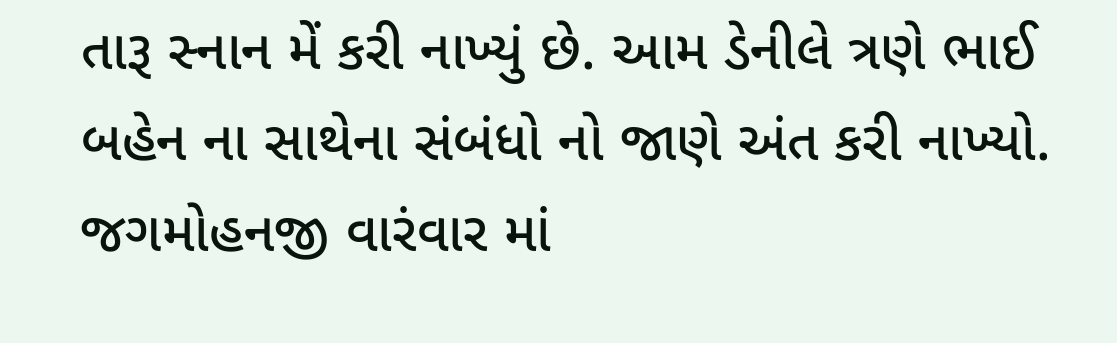તારૂ સ્નાન મેં કરી નાખ્યું છે. આમ ડેનીલે ત્રણે ભાઈ બહેન ના સાથેના સંબંધો નો જાણે અંત કરી નાખ્યો. જગમોહનજી વારંવાર માં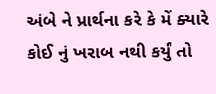અંબે ને પ્રાર્થના કરે કે મેં ક્યારે કોઈ નું ખરાબ નથી કર્યું તો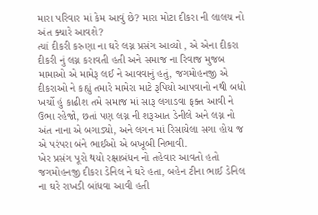મારા પરિવાર માં કેમ આવું છે? મારા મોટા દીકરા ની લાલચ નો અંત ક્યારે આવશે?
ત્યાં દીકરી કરુણા ના ઘરે લગ્ન પ્રસંગ આવ્યો , એ એના દીકરા દીકરી નું લગ્ન કરાવતી હતી અને સમાજ ના રિવાજ મુજબ મામાઓ એ મામેરૂ લઈ ને આવવાનું હતું, જગમોહનજી એ દીકરાઓ ને કહ્યું તમારે મામેરા માટે રૂપિયો આપવાનો નથી બધો ખર્ચો હું કાઢીશ તમે સમાજ માં સારૂ લગાડવા ફક્ત આવી ને ઉભા રહેજો, છતાં પણ લગ્ન ની શરૂઆત ડેનીલે અને લગ્ન નો અંત નાના એ બગાડ્યો, અને લગન માં રિસાયેલા સગા હોય જ એ પરંપરા બંને ભાઈઓ એ બખૂબી નિભાવી.
ખેર પ્રસંગ પૂરો થયો રક્ષાબંધન નો તહેવાર આવતો હતો જગમોહનજી દીકરા ડેનિલ ને ઘરે હતા, બહેન ટીના ભાઈ ડેનિલ ના ઘરે રાખડી બાંધવા આવી હતી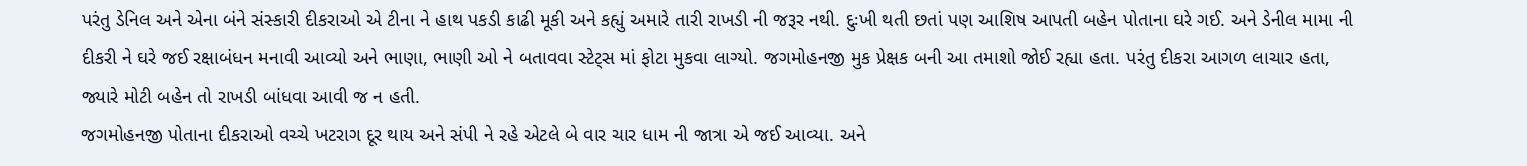પરંતુ ડેનિલ અને એના બંને સંસ્કારી દીકરાઓ એ ટીના ને હાથ પકડી કાઢી મૂકી અને કહ્યું અમારે તારી રાખડી ની જરૂર નથી. દુઃખી થતી છતાં પણ આશિષ આપતી બહેન પોતાના ઘરે ગઈ. અને ડેનીલ મામા ની દીકરી ને ઘરે જઈ રક્ષાબંધન મનાવી આવ્યો અને ભાણા, ભાણી ઓ ને બતાવવા સ્ટેટ્સ માં ફોટા મુકવા લાગ્યો. જગમોહનજી મુક પ્રેક્ષક બની આ તમાશો જોઈ રહ્યા હતા. પરંતુ દીકરા આગળ લાચાર હતા, જ્યારે મોટી બહેન તો રાખડી બાંધવા આવી જ ન હતી.
જગમોહનજી પોતાના દીકરાઓ વચ્ચે ખટરાગ દૂર થાય અને સંપી ને રહે એટલે બે વાર ચાર ધામ ની જાત્રા એ જઈ આવ્યા. અને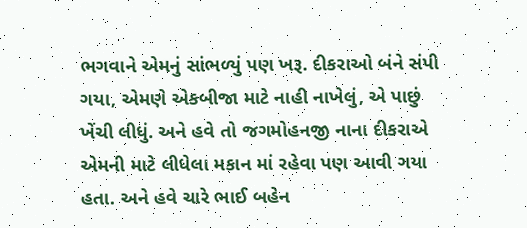ભગવાને એમનું સાંભળ્યું પણ ખરૂ. દીકરાઓ બંને સંપી ગયા, એમણે એકબીજા માટે નાહી નાખેલું, એ પાછું ખેંચી લીધું. અને હવે તો જગમોહનજી નાના દીકરાએ એમની માટે લીધેલા મકાન માં રહેવા પણ આવી ગયા હતા. અને હવે ચારે ભાઈ બહેન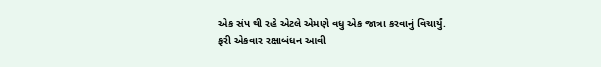એક સંપ થી રહે એટલે એમણે વધુ એક જાત્રા કરવાનું વિચાર્યું.
ફરી એકવાર રક્ષાબંધન આવી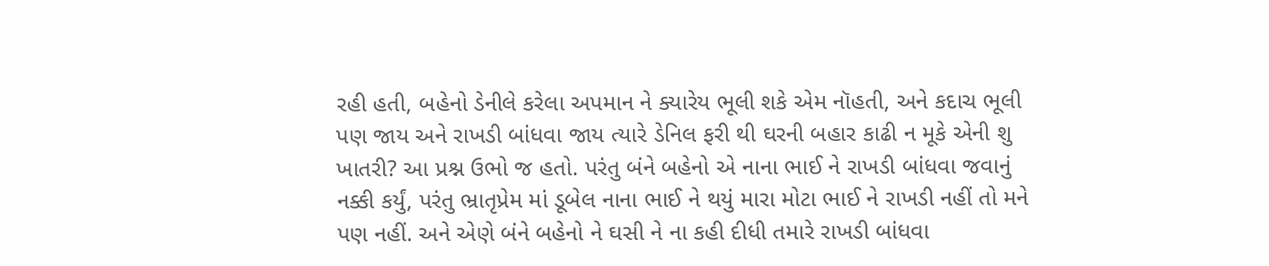રહી હતી, બહેનો ડેનીલે કરેલા અપમાન ને ક્યારેય ભૂલી શકે એમ નૉહતી, અને કદાચ ભૂલી પણ જાય અને રાખડી બાંધવા જાય ત્યારે ડેનિલ ફરી થી ઘરની બહાર કાઢી ન મૂકે એની શુ ખાતરી? આ પ્રશ્ન ઉભો જ હતો. પરંતુ બંને બહેનો એ નાના ભાઈ ને રાખડી બાંધવા જવાનું નક્કી કર્યું, પરંતુ ભ્રાતૃપ્રેમ માં ડૂબેલ નાના ભાઈ ને થયું મારા મોટા ભાઈ ને રાખડી નહીં તો મને પણ નહીં. અને એણે બંને બહેનો ને ઘસી ને ના કહી દીધી તમારે રાખડી બાંધવા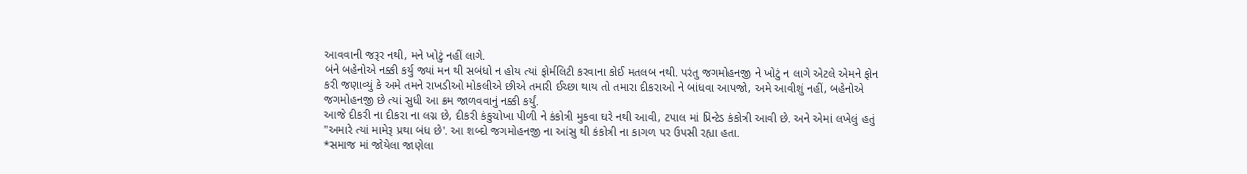આવવાની જરૂર નથી, મને ખોટું નહીં લાગે.
બંને બહેનોએ નક્કી કર્યુ જ્યાં મન થી સબંધો ન હોય ત્યાં ફોર્મલિટી કરવાના કોઈ મતલબ નથી. પરંતુ જગમોહનજી ને ખોટું ન લાગે એટલે એમને ફોન કરી જણાવ્યું કે અમે તમને રાખડીઓ મોકલીએ છીએ તમારી ઈચ્છા થાય તો તમારા દીકરાઓ ને બાંધવા આપજો, અમે આવીશું નહીં, બહેનોએ જગમોહનજી છે ત્યાં સુધી આ ક્રમ જાળવવાનું નક્કી કર્યું.
આજે દીકરી ના દીકરા ના લગ્ન છે, દીકરી કંકુચોખા પીળી ને કંકોત્રી મુકવા ઘરે નથી આવી, ટપાલ માં પ્રિન્ટેડ કંકોત્રી આવી છે. અને એમાં લખેલું હતું "અમારે ત્યાં મામેરૂ પ્રથા બંધ છે'. આ શબ્દો જગમોહનજી ના આંસુ થી કંકોત્રી ના કાગળ પર ઉપસી રહ્યા હતા.
*સમાજ માં જોયેલા જાણેલા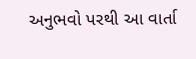અનુભવો પરથી આ વાર્તા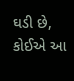ઘડી છે, કોઈએ આ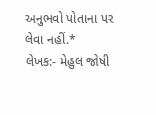અનુભવો પોતાના પર લેવા નહીં.*
લેખક:- મેહુલ જોષી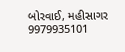બોરવાઈ, મહીસાગર
9979935101